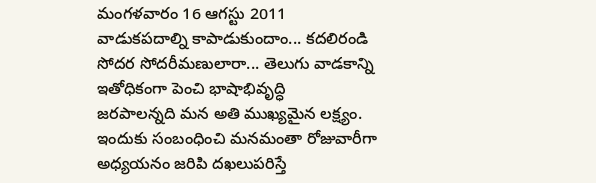మంగళవారం 16 ఆగస్టు 2011
వాడుకపదాల్ని కాపాడుకుందాం... కదలిరండి
సోదర సోదరీమణులారా... తెలుగు వాడకాన్ని ఇతోధికంగా పెంచి భాషాభివృద్ధి
జరపాలన్నది మన అతి ముఖ్యమైన లక్ష్యం. ఇందుకు సంబంధించి మనమంతా రోజువారీగా
అధ్యయనం జరిపి దఖలుపరిస్తే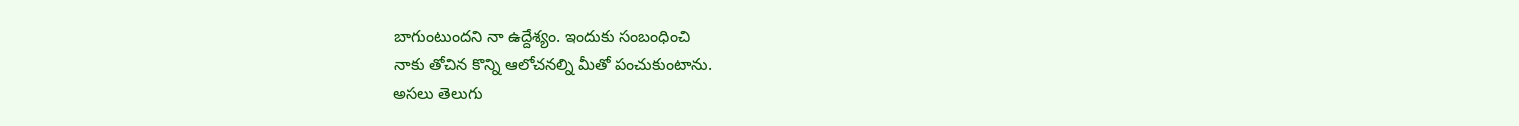బాగుంటుందని నా ఉద్దేశ్యం. ఇందుకు సంబంధించి
నాకు తోచిన కొన్ని ఆలోచనల్ని మీతో పంచుకుంటాను.
అసలు తెలుగు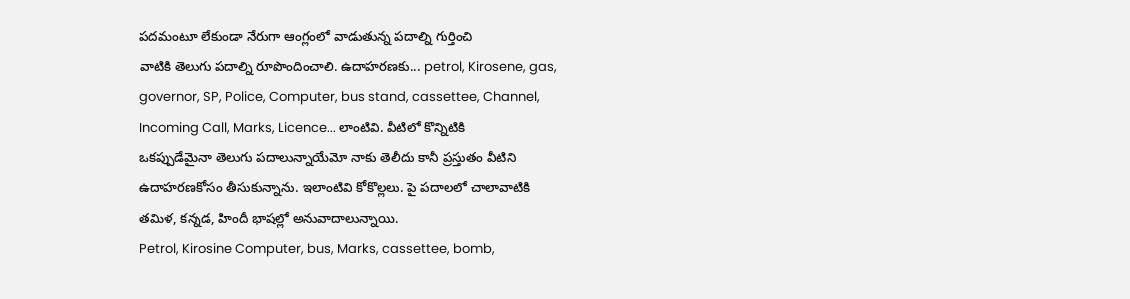పదమంటూ లేకుండా నేరుగా ఆంగ్లంలో వాడుతున్న పదాల్ని గుర్తించి
వాటికి తెలుగు పదాల్ని రూపొందించాలి. ఉదాహరణకు... petrol, Kirosene, gas,
governor, SP, Police, Computer, bus stand, cassettee, Channel,
Incoming Call, Marks, Licence... లాంటివి. వీటిలో కొన్నిటికి
ఒకప్పుడేమైనా తెలుగు పదాలున్నాయేమో నాకు తెలీదు కానీ ప్రస్తుతం వీటిని
ఉదాహరణకోసం తీసుకున్నాను. ఇలాంటివి కోకొల్లలు. పై పదాలలో చాలావాటికి
తమిళ, కన్నడ, హిందీ భాషల్లో అనువాదాలున్నాయి.
Petrol, Kirosine Computer, bus, Marks, cassettee, bomb,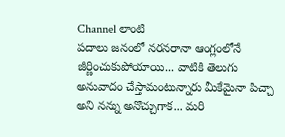Channel లాంటి
పదాలు జనంలో నరనరానా ఆంగ్లంలోనే జీర్ణించుకుపోయాయి... వాటికి తెలుగు
అనువాదం చేస్తామంటున్నారు మీకేమైనా పిచ్చా అని నన్ను అనొచ్చుగాక... మరి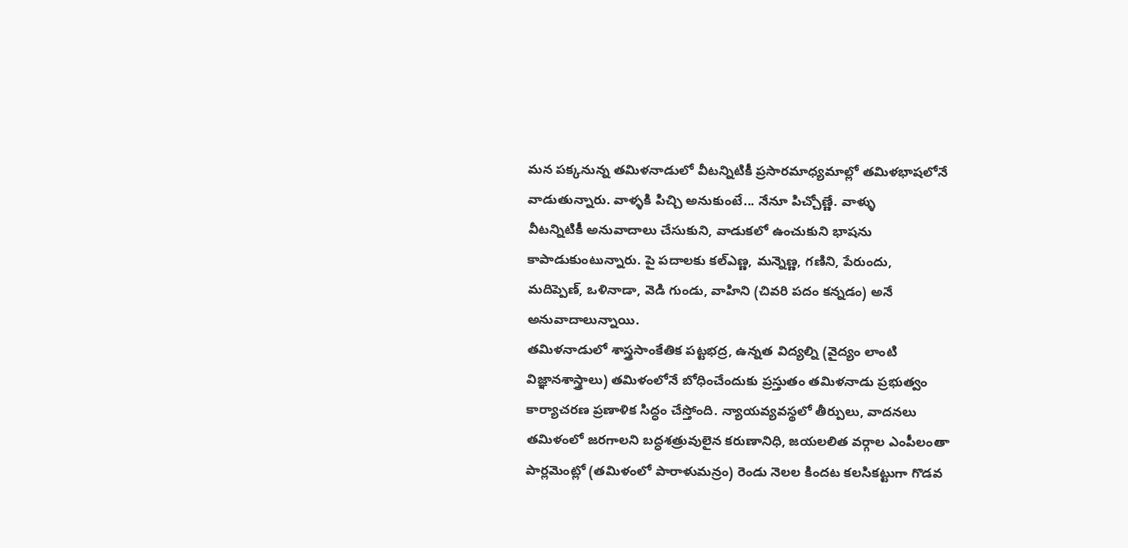మన పక్కనున్న తమిళనాడులో వీటన్నిటికీ ప్రసారమాధ్యమాల్లో తమిళభాషలోనే
వాడుతున్నారు. వాళ్ళకి పిచ్చి అనుకుంటే... నేనూ పిచ్చోణ్ణే. వాళ్ళు
వీటన్నిటికీ అనువాదాలు చేసుకుని, వాడుకలో ఉంచుకుని భాషను
కాపాడుకుంటున్నారు. పై పదాలకు కల్ఎణ్ణ, మన్నెణ్ణ, గణిని, పేరుందు,
మదిప్పెణ్, ఒళినాడా, వెడి గుండు, వాహిని (చివరి పదం కన్నడం) అనే
అనువాదాలున్నాయి.
తమిళనాడులో శాస్త్రసాంకేతిక పట్టభద్ర, ఉన్నత విద్యల్ని (వైద్యం లాంటి
విజ్ఞానశాస్త్రాలు) తమిళంలోనే బోధించేందుకు ప్రస్తుతం తమిళనాడు ప్రభుత్వం
కార్యాచరణ ప్రణాళిక సిద్ధం చేస్తోంది. న్యాయవ్యవస్థలో తీర్పులు, వాదనలు
తమిళంలో జరగాలని బద్ధశత్రువులైన కరుణానిధి, జయలలిత వర్గాల ఎంపీలంతా
పార్లమెంట్లో (తమిళంలో పారాళుమన్రం) రెండు నెలల కిందట కలసికట్టుగా గొడవ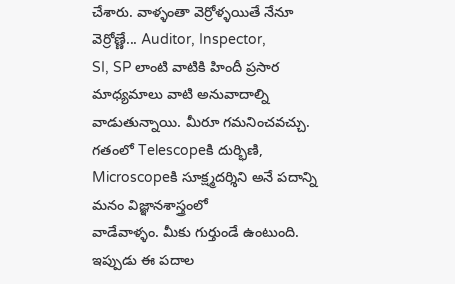చేశారు. వాళ్ళంతా వెర్రోళ్ళయితే నేనూ వెర్రోణ్ణే... Auditor, Inspector,
SI, SP లాంటి వాటికి హిందీ ప్రసార మాధ్యమాలు వాటి అనువాదాల్ని
వాడుతున్నాయి. మీరూ గమనించవచ్చు. గతంలో Telescopeకి దుర్భిణి,
Microscopeకి సూక్ష్మదర్శిని అనే పదాన్ని మనం విజ్ఞానశాస్త్రంలో
వాడేవాళ్ళం. మీకు గుర్తుండే ఉంటుంది. ఇప్పుడు ఈ పదాల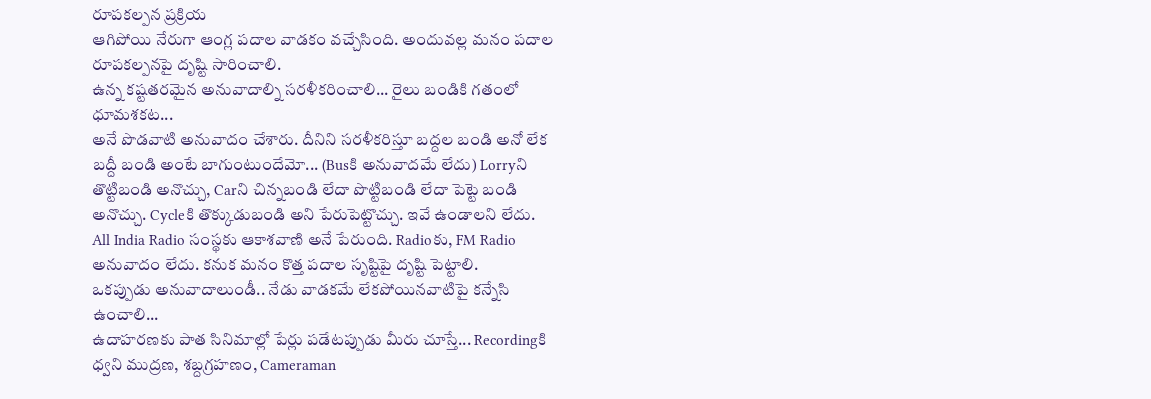రూపకల్పన ప్రక్రియ
ఆగిపోయి నేరుగా ఆంగ్ల పదాల వాడకం వచ్చేసింది. అందువల్ల మనం పదాల
రూపకల్పనపై దృష్టి సారించాలి.
ఉన్న కష్టతరమైన అనువాదాల్ని సరళీకరించాలి... రైలు బండికి గతంలో ధూమశకట...
అనే పొడవాటి అనువాదం చేశారు. దీనిని సరళీకరిస్తూ బద్దల బండి అనో లేక
బద్దీ బండి అంటే బాగుంటుందేమో... (Busకి అనువాదమే లేదు) Lorryని
తొట్టిబండి అనొచ్చు, Carని చిన్నబండి లేదా పొట్టిబండి లేదా పెట్టె బండి
అనొచ్చు. Cycleకి తొక్కుడుబండి అని పేరుపెట్టొచ్చు. ఇవే ఉండాలని లేదు.
All India Radio సంస్థకు ఆకాశవాణి అనే పేరుంది. Radioకు, FM Radio
అనువాదం లేదు. కనుక మనం కొత్త పదాల సృష్టిపై దృష్టి పెట్టాలి.
ఒకప్పుడు అనువాదాలుండీ.. నేడు వాడకమే లేకపోయినవాటిపై కన్నేసి ఉంచాలి...
ఉదాహరణకు పాత సినిమాల్లో పేర్లు పడేటప్పుడు మీరు చూస్తే... Recordingకి
ధ్వని ముద్రణ, శబ్దగ్రహణం, Cameraman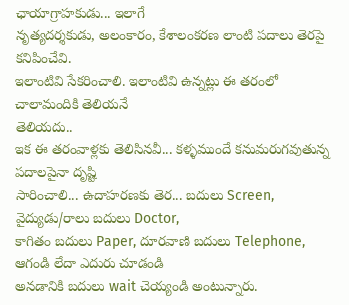ఛాయాగ్రాహకుడు... ఇలాగే
నృత్యదర్శకుడు, అలంకారం, కేశాలంకరణ లాంటి పదాలు తెరపై కనిపించేవి.
ఇలాంటివి సేకరించాలి. ఇలాంటివి ఉన్నట్లు ఈ తరంలో చాలామందికి తెలియనే
తెలియదు..
ఇక ఈ తరంవాళ్లకు తెలిసినవీ... కళ్ళముందే కనుమరుగవుతున్న పదాలపైనా దృష్టి
సారించాలి... ఉదాహరణకు తెర... బదులు Screen, వైద్యుడు/రాలు బదులు Doctor,
కాగితం బదులు Paper, దూరవాణి బదులు Telephone, ఆగండి లేదా ఎదురు చూడండి
అనడానికి బదులు wait చెయ్యండి అంటున్నారు.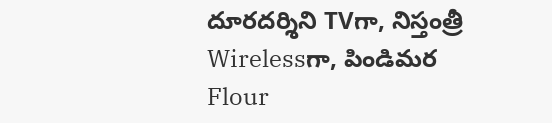దూరదర్శిని TVగా, నిస్తంత్రీ
Wirelessగా, పిండిమర Flour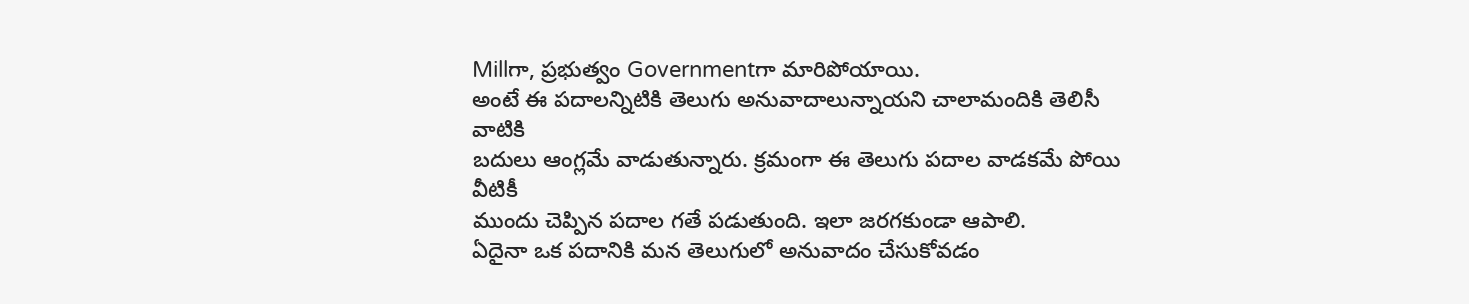Millగా, ప్రభుత్వం Governmentగా మారిపోయాయి.
అంటే ఈ పదాలన్నిటికి తెలుగు అనువాదాలున్నాయని చాలామందికి తెలిసీ వాటికి
బదులు ఆంగ్లమే వాడుతున్నారు. క్రమంగా ఈ తెలుగు పదాల వాడకమే పోయి వీటికీ
ముందు చెప్పిన పదాల గతే పడుతుంది. ఇలా జరగకుండా ఆపాలి.
ఏదైనా ఒక పదానికి మన తెలుగులో అనువాదం చేసుకోవడం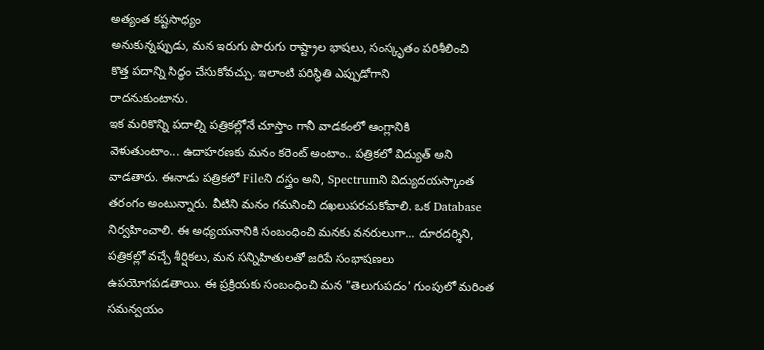అత్యంత కష్టసాధ్యం
అనుకున్నప్పుడు, మన ఇరుగు పొరుగు రాష్ట్రాల భాషలు, సంస్కృతం పరిశీలించి
కొత్త పదాన్ని సిద్ధం చేసుకోవచ్చు. ఇలాంటి పరిస్థితి ఎప్పుడోగాని
రాదనుకుంటాను.
ఇక మరికొన్ని పదాల్ని పత్రికల్లోనే చూస్తాం గానీ వాడకంలో ఆంగ్లానికి
వెళుతుంటాం... ఉదాహరణకు మనం కరెంట్ అంటాం.. పత్రికలో విద్యుత్ అని
వాడతారు. ఈనాడు పత్రికలో Fileని దస్త్రం అని, Spectrumని విద్యుదయస్కాంత
తరంగం అంటున్నారు. వీటిని మనం గమనించి దఖలుపరచుకోవాలి. ఒక Database
నిర్వహించాలి. ఈ అధ్యయనానికి సంబంధించి మనకు వనరులుగా... దూరదర్శిని,
పత్రికల్లో వచ్చే శీర్షికలు, మన సన్నిహితులతో జరిపే సంభాషణలు
ఉపయోగపడతాయి. ఈ ప్రక్రియకు సంబంధించి మన "తెలుగుపదం' గుంపులో మరింత
సమన్వయం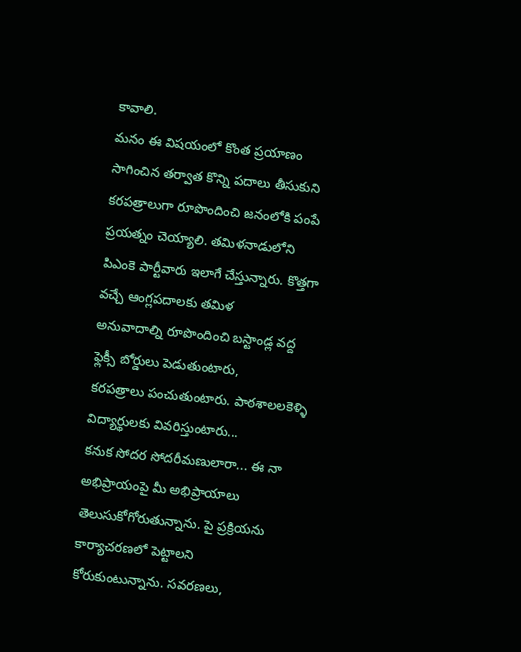కావాలి.
మనం ఈ విషయంలో కొంత ప్రయాణం సాగించిన తర్వాత కొన్ని పదాలు తీసుకుని
కరపత్రాలుగా రూపొందించి జనంలోకి పంపే ప్రయత్నం చెయ్యాలి. తమిళనాడులోని
పిఎంకె పార్టీవారు ఇలాగే చేస్తున్నారు. కొత్తగా వచ్చే ఆంగ్లపదాలకు తమిళ
అనువాదాల్ని రూపొందించి బస్టాండ్ల వద్ద ఫ్లెక్సీ బోర్డులు పెడుతుంటారు,
కరపత్రాలు పంచుతుంటారు. పాఠశాలలకెళ్ళి విద్యార్థులకు వివరిస్తుంటారు...
కనుక సోదర సోదరీమణులారా... ఈ నా అభిప్రాయంపై మీ అభిప్రాయాలు
తెలుసుకోగోరుతున్నాను. పై ప్రక్రియను కార్యాచరణలో పెట్టాలని
కోరుకుంటున్నాను. సవరణలు,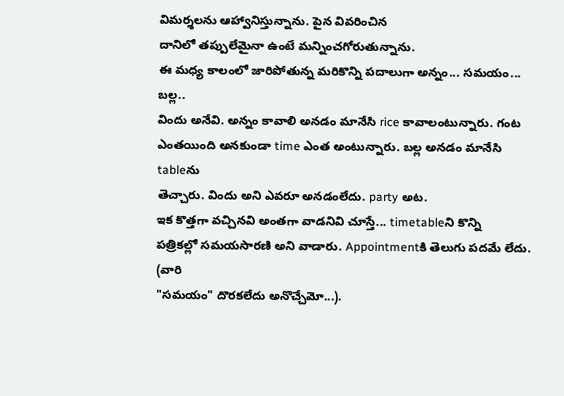విమర్శలను ఆహ్వానిస్తున్నాను. పైన వివరించిన
దానిలో తప్పులేమైనా ఉంటే మన్నించగోరుతున్నాను.
ఈ మధ్య కాలంలో జారిపోతున్న మరికొన్ని పదాలుగా అన్నం... సమయం... బల్ల..
విందు అనేవి. అన్నం కావాలి అనడం మానేసి rice కావాలంటున్నారు. గంట
ఎంతయింది అనకుండా time ఎంత అంటున్నారు. బల్ల అనడం మానేసి tableను
తెచ్చారు. విందు అని ఎవరూ అనడంలేదు. party అట.
ఇక కొత్తగా వచ్చినవి అంతగా వాడనివి చూస్తే... timetableని కొన్ని
పత్రికల్లో సమయసారణి అని వాడారు. Appointmentకి తెలుగు పదమే లేదు. (వారి
"సమయం" దొరకలేదు అనొచ్చేమో...).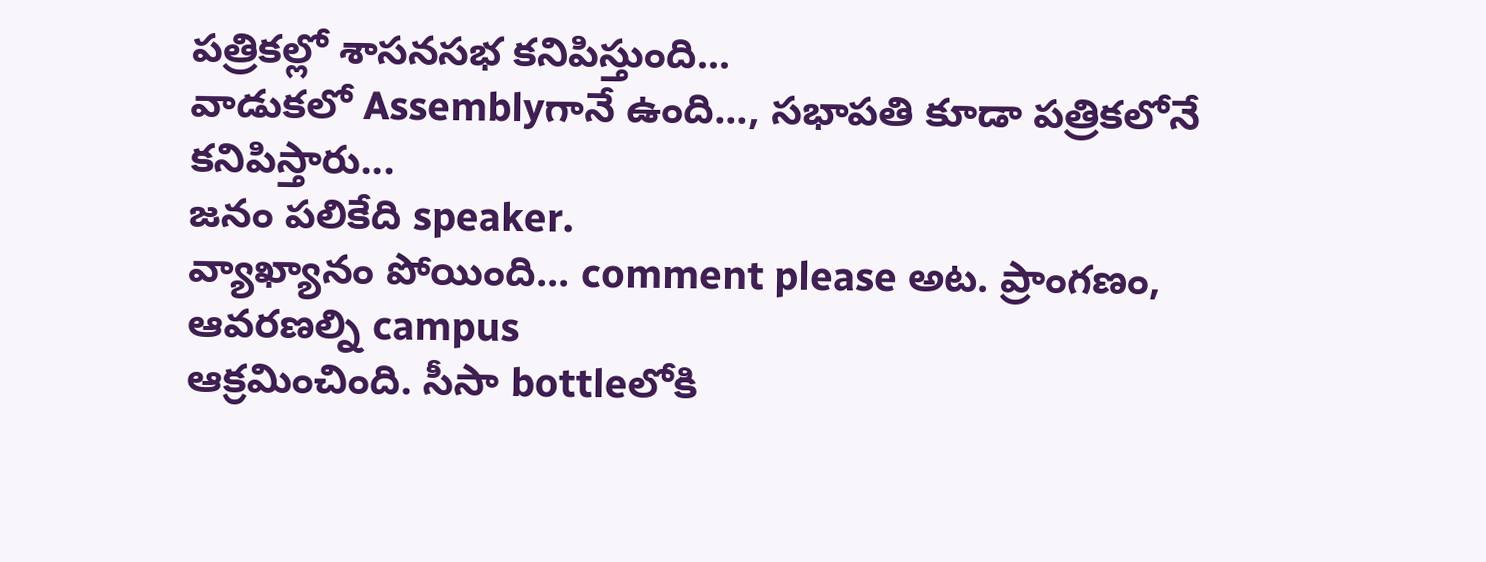పత్రికల్లో శాసనసభ కనిపిస్తుంది...
వాడుకలో Assemblyగానే ఉంది..., సభాపతి కూడా పత్రికలోనే కనిపిస్తారు...
జనం పలికేది speaker.
వ్యాఖ్యానం పోయింది... comment please అట. ప్రాంగణం, ఆవరణల్ని campus
ఆక్రమించింది. సీసా bottleలోకి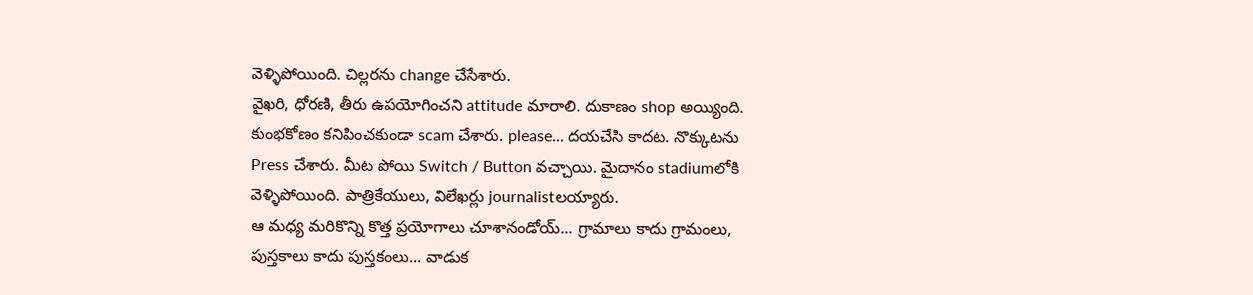వెళ్ళిపోయింది. చిల్లరను change చేసేశారు.
వైఖరి, ధోరణి, తీరు ఉపయోగించని attitude మారాలి. దుకాణం shop అయ్యింది.
కుంభకోణం కనిపించకుండా scam చేశారు. please... దయచేసి కాదట. నొక్కుటను
Press చేశారు. మీట పోయి Switch / Button వచ్చాయి. మైదానం stadiumలోకి
వెళ్ళిపోయింది. పాత్రికేయులు, విలేఖర్లు journalistలయ్యారు.
ఆ మధ్య మరికొన్ని కొత్త ప్రయోగాలు చూశానండోయ్... గ్రామాలు కాదు గ్రామంలు,
పుస్తకాలు కాదు పుస్తకంలు... వాడుక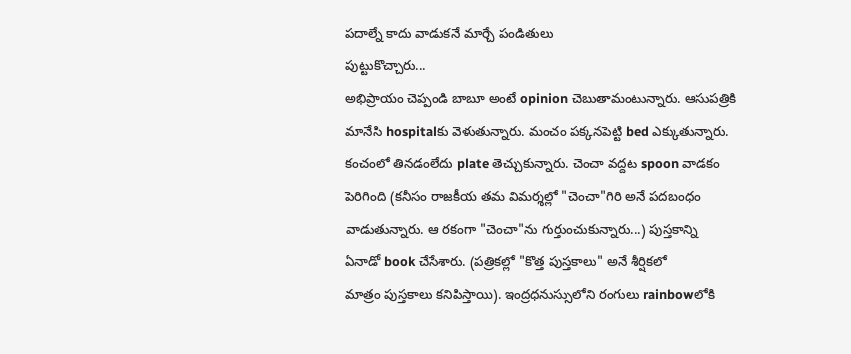పదాల్నే కాదు వాడుకనే మార్చే పండితులు
పుట్టుకొచ్చారు...
అభిప్రాయం చెప్పండి బాబూ అంటే opinion చెబుతామంటున్నారు. ఆసుపత్రికి
మానేసి hospitalకు వెళుతున్నారు. మంచం పక్కనపెట్టి bed ఎక్కుతున్నారు.
కంచంలో తినడంలేదు plate తెచ్చుకున్నారు. చెంచా వద్దట spoon వాడకం
పెరిగింది (కనీసం రాజకీయ తమ విమర్శల్లో "చెంచా"గిరి అనే పదబంధం
వాడుతున్నారు. ఆ రకంగా "చెంచా"ను గుర్తుంచుకున్నారు...) పుస్తకాన్ని
ఏనాడో book చేసేశారు. (పత్రికల్లో "కొత్త పుస్తకాలు" అనే శీర్షికలో
మాత్రం పుస్తకాలు కనిపిస్తాయి). ఇంద్రధనుస్సులోని రంగులు rainbowలోకి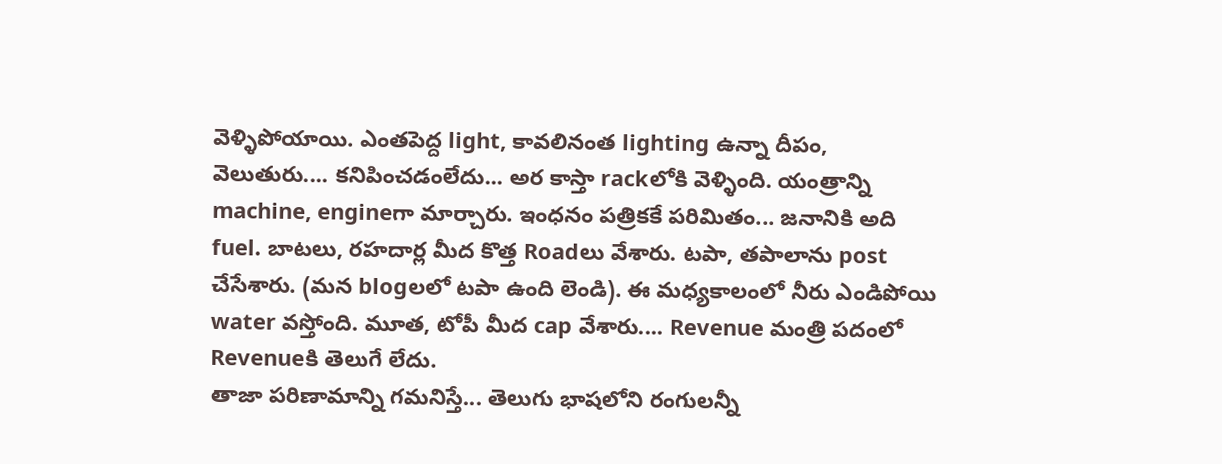వెళ్ళిపోయాయి. ఎంతపెద్ద light, కావలినంత lighting ఉన్నా దీపం,
వెలుతురు.... కనిపించడంలేదు... అర కాస్తా rackలోకి వెళ్ళింది. యంత్రాన్ని
machine, engineగా మార్చారు. ఇంధనం పత్రికకే పరిమితం... జనానికి అది
fuel. బాటలు, రహదార్ల మీద కొత్త Roadలు వేశారు. టపా, తపాలాను post
చేసేశారు. (మన blogలలో టపా ఉంది లెండి). ఈ మధ్యకాలంలో నీరు ఎండిపోయి
water వస్తోంది. మూత, టోపీ మీద cap వేశారు.... Revenue మంత్రి పదంలో
Revenueకి తెలుగే లేదు.
తాజా పరిణామాన్ని గమనిస్తే... తెలుగు భాషలోని రంగులన్నీ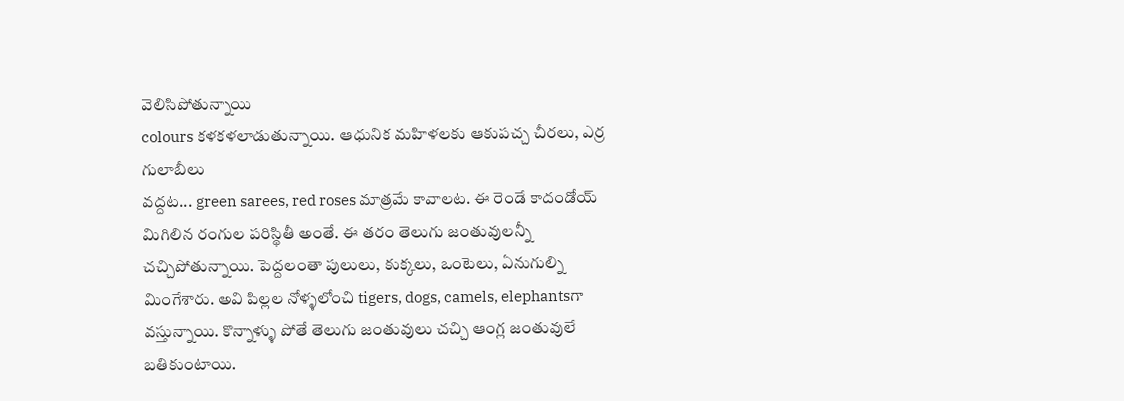వెలిసిపోతున్నాయి
colours కళకళలాడుతున్నాయి. ఆధునిక మహిళలకు ఆకుపచ్చ చీరలు, ఎర్ర గులాబీలు
వద్దట... green sarees, red roses మాత్రమే కావాలట. ఈ రెండే కాదండోయ్
మిగిలిన రంగుల పరిస్థితీ అంతే. ఈ తరం తెలుగు జంతువులన్నీ
చచ్చిపోతున్నాయి. పెద్దలంతా పులులు, కుక్కలు, ఒంటెలు, ఏనుగుల్ని
మింగేశారు. అవి పిల్లల నోళ్ళలోంచి tigers, dogs, camels, elephantsగా
వస్తున్నాయి. కొన్నాళ్ళు పోతే తెలుగు జంతువులు చచ్చి ఆంగ్ల జంతువులే
బతికుంటాయి.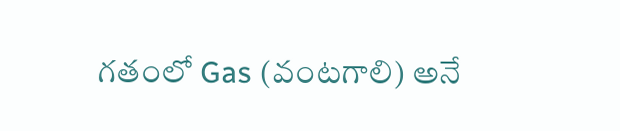గతంలో Gas (వంటగాలి) అనే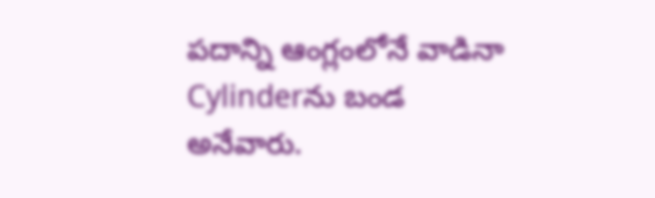పదాన్ని ఆంగ్లంలోనే వాడినా Cylinderను బండ
అనేవారు.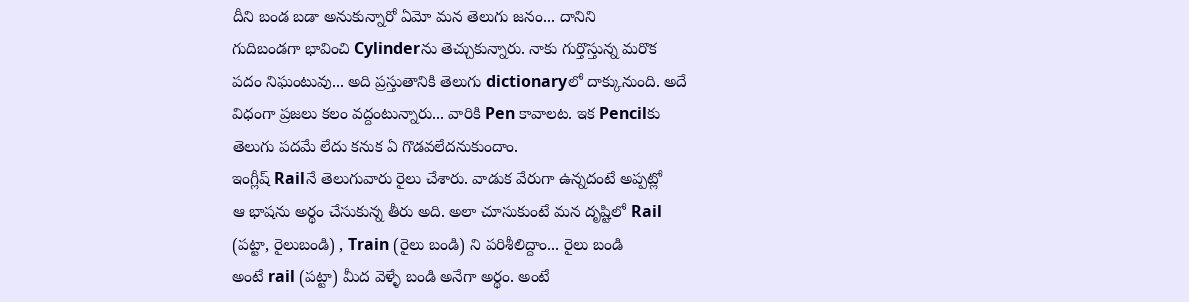దీని బండ బడా అనుకున్నారో ఏమో మన తెలుగు జనం... దానిని
గుదిబండగా భావించి Cylinderను తెచ్చుకున్నారు. నాకు గుర్తొస్తున్న మరొక
పదం నిఘంటువు... అది ప్రస్తుతానికి తెలుగు dictionaryలో దాక్కునుంది. అదే
విధంగా ప్రజలు కలం వద్దంటున్నారు... వారికి Pen కావాలట. ఇక Pencilకు
తెలుగు పదమే లేదు కనుక ఏ గొడవలేదనుకుందాం.
ఇంగ్లీష్ Railనే తెలుగువారు రైలు చేశారు. వాడుక వేరుగా ఉన్నదంటే అప్పట్లో
ఆ భాషను అర్థం చేసుకున్న తీరు అది. అలా చూసుకుంటే మన దృష్టిలో Rail
(పట్టా, రైలుబండి) , Train (రైలు బండి) ని పరిశీలిద్దాం... రైలు బండి
అంటే rail (పట్టా) మీద వెళ్ళే బండి అనేగా అర్థం. అంటే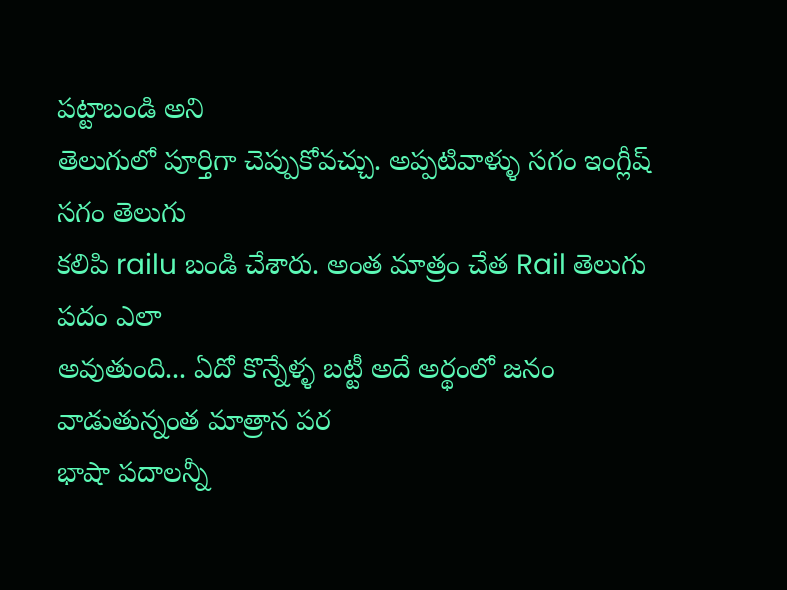పట్టాబండి అని
తెలుగులో పూర్తిగా చెప్పుకోవచ్చు. అప్పటివాళ్ళు సగం ఇంగ్లీష్ సగం తెలుగు
కలిపి railu బండి చేశారు. అంత మాత్రం చేత Rail తెలుగు పదం ఎలా
అవుతుంది... ఏదో కొన్నేళ్ళ బట్టీ అదే అర్థంలో జనం వాడుతున్నంత మాత్రాన పర
భాషా పదాలన్నీ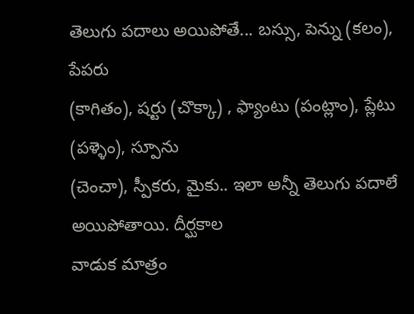తెలుగు పదాలు అయిపోతే... బస్సు, పెన్ను (కలం), పేపరు
(కాగితం), షర్టు (చొక్కా) , ఫ్యాంటు (పంట్లాం), ప్లేటు (పళ్ళెం), స్పూను
(చెంచా), స్పీకరు, మైకు.. ఇలా అన్నీ తెలుగు పదాలే అయిపోతాయి. దీర్ఘకాల
వాడుక మాత్రం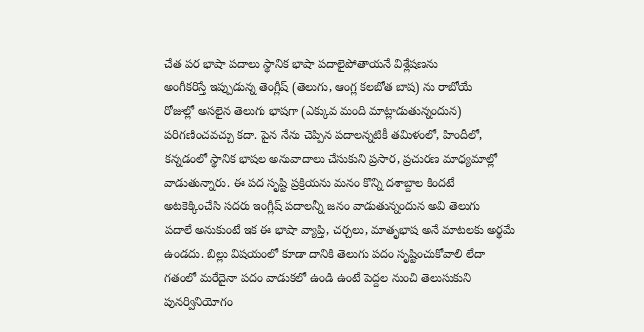చేత పర భాషా పదాలు స్థానిక భాషా పదాలైపోతాయనే విశ్లేషణను
అంగీకరిస్తే ఇప్పుడున్న తెంగ్లీష్ (తెలుగు, ఆంగ్ల కలబోత బాష) ను రాబోయే
రోజుల్లో అసలైన తెలుగు భాషగా (ఎక్కువ మంది మాట్లాడుతున్నందున)
పరిగణించవచ్చు కదా. పైన నేను చెప్పిన పదాలన్నటికీ తమిళంలో, హిందీలో,
కన్నడంలో స్థానిక భాషల అనువాదాలు చేసుకుని ప్రసార, ప్రచురణ మాధ్యమాల్లో
వాడుతున్నారు. ఈ పద సృష్టి ప్రక్రియను మనం కొన్ని దశాబ్దాల కిందటే
అటకెక్కించేసి సదరు ఇంగ్లీష్ పదాలన్నీ జనం వాడుతున్నందున అవి తెలుగు
పదాలే అనుకుంటే ఇక ఈ భాషా వ్యాప్తి, చర్చలు, మాతృభాష అనే మాటలకు అర్థమే
ఉండదు. బిల్లు విషయంలో కూడా దానికి తెలుగు పదం సృష్టించుకోవాలి లేదా
గతంలో మరేదైనా పదం వాడుకలో ఉండి ఉంటే పెద్దల నుంచి తెలుసుకుని
పునర్వినియోగం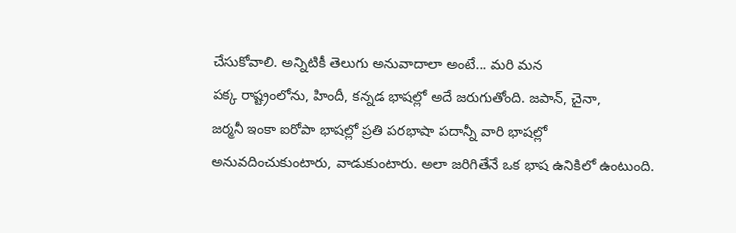చేసుకోవాలి. అన్నిటికీ తెలుగు అనువాదాలా అంటే... మరి మన
పక్క రాష్ట్రంలోను, హిందీ, కన్నడ భాషల్లో అదే జరుగుతోంది. జపాన్, చైనా,
జర్మనీ ఇంకా ఐరోపా భాషల్లో ప్రతి పరభాషా పదాన్నీ వారి భాషల్లో
అనువదించుకుంటారు, వాడుకుంటారు. అలా జరిగితేనే ఒక భాష ఉనికిలో ఉంటుంది.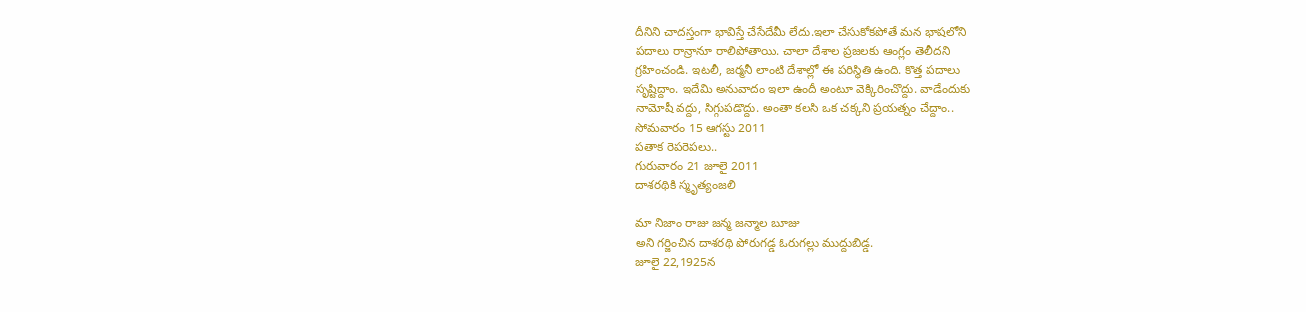దీనిని చాదస్తంగా భావిస్తే చేసేదేమీ లేదు.ఇలా చేసుకోకపోతే మన భాషలోని
పదాలు రాన్రానూ రాలిపోతాయి. చాలా దేశాల ప్రజలకు ఆంగ్లం తెలీదని
గ్రహించండి. ఇటలీ, జర్మనీ లాంటి దేశాల్లో ఈ పరిస్థితి ఉంది. కొత్త పదాలు
సృష్టిద్దాం. ఇదేమి అనువాదం ఇలా ఉందీ అంటూ వెక్కిరించొద్దు. వాడేందుకు
నామోషీ వద్దు, సిగ్గుపడొద్దు. అంతా కలసి ఒక చక్కని ప్రయత్నం చేద్దాం..
సోమవారం 15 ఆగస్టు 2011
పతాక రెపరెపలు..
గురువారం 21 జూలై 2011
దాశరథికి స్మృత్యంజలి

మా నిజాం రాజు జన్మ జన్మాల బూజు
అని గర్జించిన దాశరథి పోరుగడ్డ ఓరుగల్లు ముద్దుబిడ్డ.
జూలై 22,1925న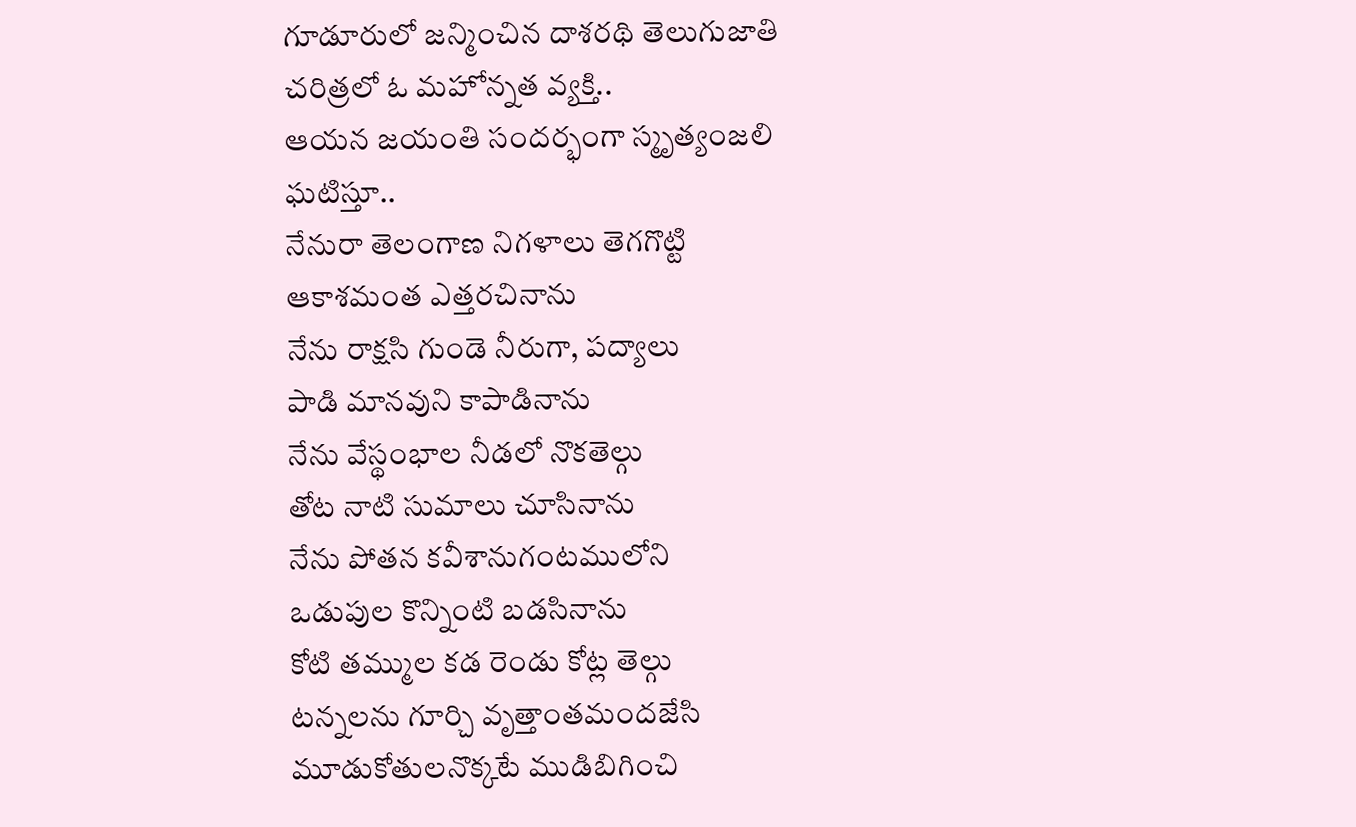గూడూరులో జన్మించిన దాశరథి తెలుగుజాతి చరిత్రలో ఓ మహోన్నత వ్యక్తి..
ఆయన జయంతి సందర్భంగా స్మృత్యంజలి ఘటిస్తూ..
నేనురా తెలంగాణ నిగళాలు తెగగొట్టి
ఆకాశమంత ఎత్తరచినాను
నేను రాక్షసి గుండె నీరుగా, పద్యాలు
పాడి మానవుని కాపాడినాను
నేను వేస్థంభాల నీడలో నొకతెల్గు
తోట నాటి సుమాలు చూసినాను
నేను పోతన కవీశానుగంటములోని
ఒడుపుల కొన్నింటి బడసినాను
కోటి తమ్ముల కడ రెండు కోట్ల తెల్గు
టన్నలను గూర్చి వృత్తాంతమందజేసి
మూడుకోతులనొక్కటే ముడిబిగించి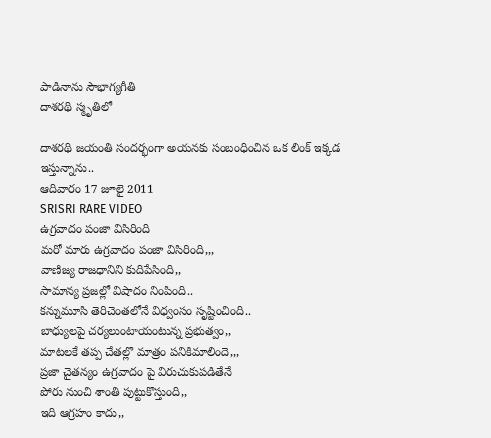పాడినాను సౌభాగ్యగీతి
దాశరథి స్మృతిలో

దాశరథి జయంతి సందర్భంగా అయనకు సంబంధించిన ఒక లింక్ ఇక్కడ ఇస్తున్నాను..
ఆదివారం 17 జూలై 2011
SRISRI RARE VIDEO
ఉగ్రవాదం పంజా విసిరింది
మరో మారు ఉగ్రవాదం పంజా విసిరింది,,,
వాణిజ్య రాజధానిని కుదిపేసింది,,
సామాన్య ప్రజల్లో విషాదం నింపింది..
కన్నుమూసి తెరిచెంతలోనే విధ్వంసం సృష్టించింది..
బాధ్యులపై చర్యలుంటాయంటున్న ప్రభుత్వం,,
మాటలకే తప్ప చేతల్లొ మాత్రం పనికిమాలిందె,,,
ప్రజా చైతన్యం ఉగ్రవాదం పై విరుచుకుపడితేనే
పోరు నుంచి శాంతి పుట్టుకొస్తుంది,,
ఇది ఆగ్రహం కాదు,,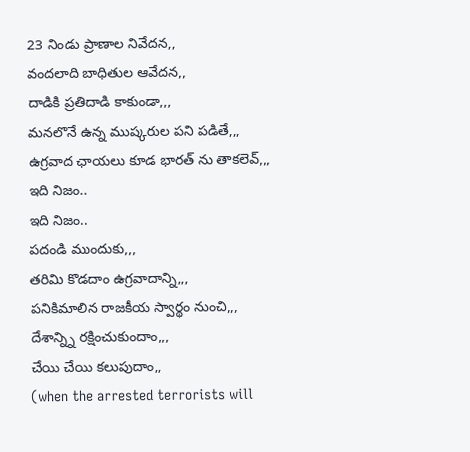23 నిండు ప్రాణాల నివేదన,,
వందలాది బాధితుల ఆవేదన,,
దాడికి ప్రతిదాడి కాకుండా,,,
మనలొనే ఉన్న ముష్కరుల పని పడితే,,,
ఉగ్రవాద ఛాయలు కూడ భారత్ ను తాకలెవ్,,,
ఇది నిజం..
ఇది నిజం..
పదండి ముందుకు,,,
తరిమి కొడదాం ఉగ్రవాదాన్ని,,,
పనికిమాలిన రాజకీయ స్వార్థం నుంచి,,,
దేశాన్న్ని రక్షించుకుందాం,,,
చేయి చేయి కలుపుదాం,,
(when the arrested terrorists will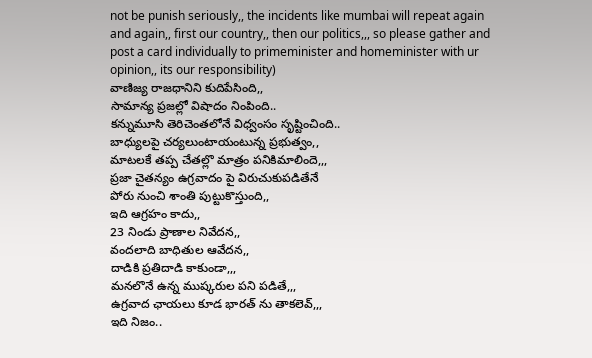not be punish seriously,, the incidents like mumbai will repeat again and again,, first our country,, then our politics,,, so please gather and post a card individually to primeminister and homeminister with ur opinion,, its our responsibility)
వాణిజ్య రాజధానిని కుదిపేసింది,,
సామాన్య ప్రజల్లో విషాదం నింపింది..
కన్నుమూసి తెరిచెంతలోనే విధ్వంసం సృష్టించింది..
బాధ్యులపై చర్యలుంటాయంటున్న ప్రభుత్వం,,
మాటలకే తప్ప చేతల్లొ మాత్రం పనికిమాలిందె,,,
ప్రజా చైతన్యం ఉగ్రవాదం పై విరుచుకుపడితేనే
పోరు నుంచి శాంతి పుట్టుకొస్తుంది,,
ఇది ఆగ్రహం కాదు,,
23 నిండు ప్రాణాల నివేదన,,
వందలాది బాధితుల ఆవేదన,,
దాడికి ప్రతిదాడి కాకుండా,,,
మనలొనే ఉన్న ముష్కరుల పని పడితే,,,
ఉగ్రవాద ఛాయలు కూడ భారత్ ను తాకలెవ్,,,
ఇది నిజం..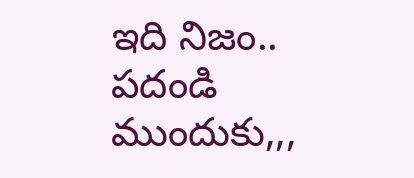ఇది నిజం..
పదండి ముందుకు,,,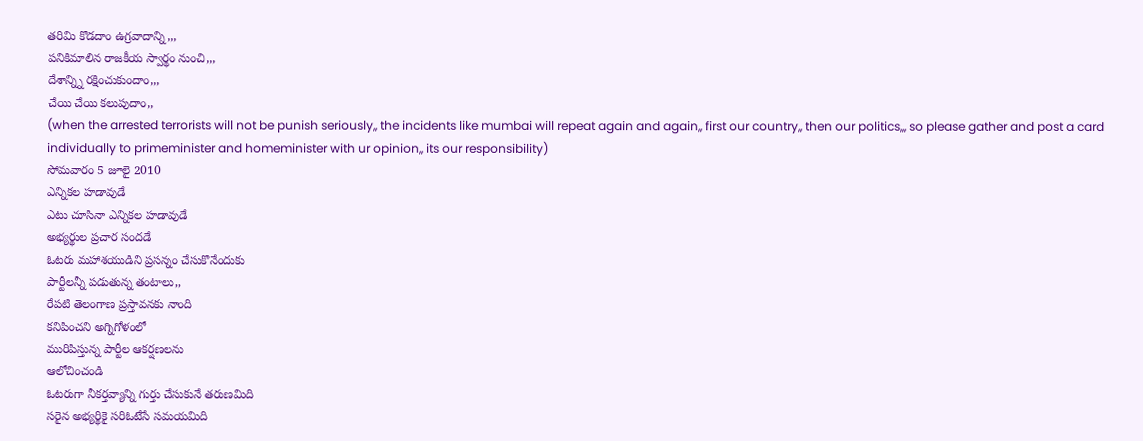తరిమి కొడదాం ఉగ్రవాదాన్ని,,,
పనికిమాలిన రాజకీయ స్వార్థం నుంచి,,,
దేశాన్న్ని రక్షించుకుందాం,,,
చేయి చేయి కలుపుదాం,,
(when the arrested terrorists will not be punish seriously,, the incidents like mumbai will repeat again and again,, first our country,, then our politics,,, so please gather and post a card individually to primeminister and homeminister with ur opinion,, its our responsibility)
సోమవారం 5 జూలై 2010
ఎన్నికల హడావుడే
ఎటు చూసినా ఎన్నికల హడావుడే
అభ్యర్థుల ప్రచార సందడే
ఓటరు మహాశయుడిని ప్రసన్నం చేసుకొనేందుకు
పార్టీలన్నీ పడుతున్న తంటాలు,,
రేపటి తెలంగాణ ప్రస్తావనకు నాంది
కనిపించని అగ్నిగోళంలో
మురిపిస్తున్న పార్టీల ఆకర్షణలను
ఆలోచించండి
ఓటరుగా నీకర్తవ్యాన్ని గుర్తు చేసుకునే తరుణమిది
సరైన అభ్యర్థికై సరిఓటేసే సమయమిది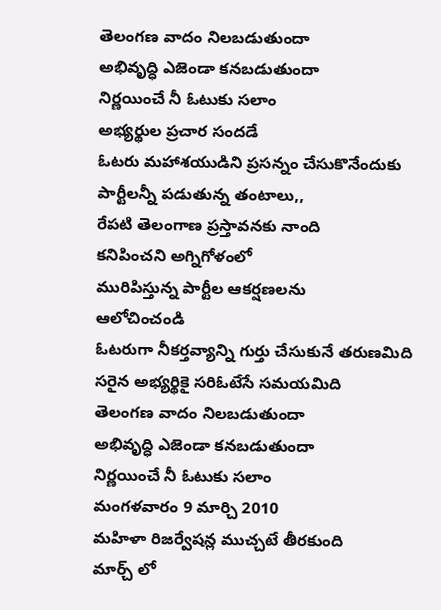తెలంగణ వాదం నిలబడుతుందా
అభివృద్ధి ఎజెండా కనబడుతుందా
నిర్ణయించే నీ ఓటుకు సలాం
అభ్యర్థుల ప్రచార సందడే
ఓటరు మహాశయుడిని ప్రసన్నం చేసుకొనేందుకు
పార్టీలన్నీ పడుతున్న తంటాలు,,
రేపటి తెలంగాణ ప్రస్తావనకు నాంది
కనిపించని అగ్నిగోళంలో
మురిపిస్తున్న పార్టీల ఆకర్షణలను
ఆలోచించండి
ఓటరుగా నీకర్తవ్యాన్ని గుర్తు చేసుకునే తరుణమిది
సరైన అభ్యర్థికై సరిఓటేసే సమయమిది
తెలంగణ వాదం నిలబడుతుందా
అభివృద్ధి ఎజెండా కనబడుతుందా
నిర్ణయించే నీ ఓటుకు సలాం
మంగళవారం 9 మార్చి 2010
మహిళా రిజర్వేషన్ల ముచ్చటే తీరకుంది
మార్చ్ లో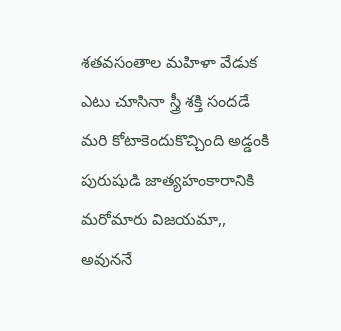శతవసంతాల మహిళా వేడుక
ఎటు చూసినా స్త్రీ శక్తి సందడే
మరి కోటాకెందుకొచ్చింది అడ్డంకి
పురుషుడి జాత్యహంకారానికి మరోమారు విజయమా,,
అవుననే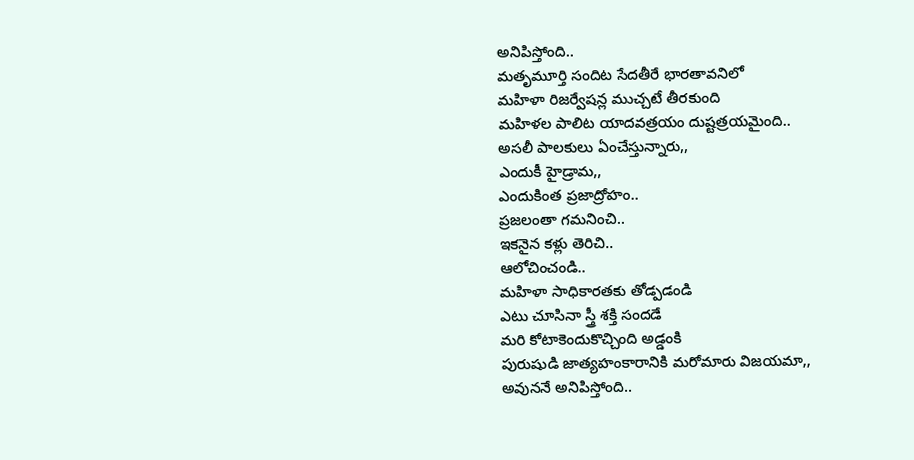అనిపిస్తోంది..
మతృమూర్తి సందిట సేదతీరే భారతావనిలో
మహిళా రిజర్వేషన్ల ముచ్చటే తీరకుంది
మహిళల పాలిట యాదవత్రయం దుష్టత్రయమైంది..
అసలీ పాలకులు ఏంచేస్తున్నారు,,
ఎందుకీ హైడ్రామ,,
ఎందుకింత ప్రజాద్రోహం..
ప్రజలంతా గమనించి..
ఇకనైన కళ్లు తెరిచి..
ఆలోచించండి..
మహిళా సాధికారతకు తోడ్పడండి
ఎటు చూసినా స్త్రీ శక్తి సందడే
మరి కోటాకెందుకొచ్చింది అడ్డంకి
పురుషుడి జాత్యహంకారానికి మరోమారు విజయమా,,
అవుననే అనిపిస్తోంది..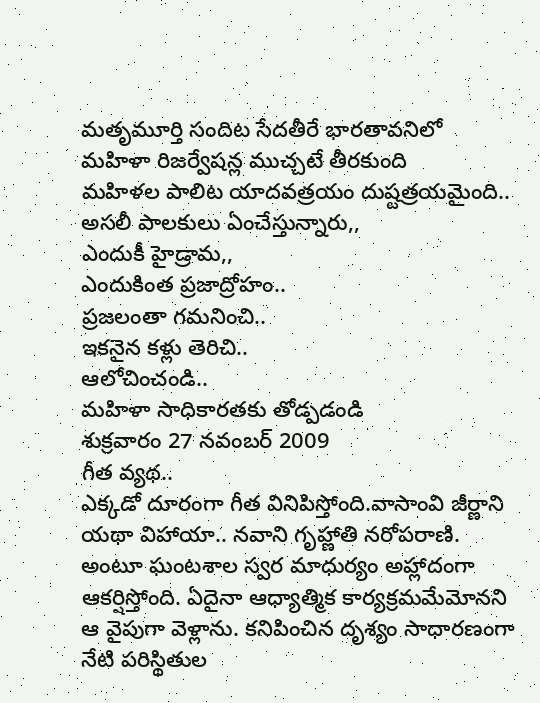మతృమూర్తి సందిట సేదతీరే భారతావనిలో
మహిళా రిజర్వేషన్ల ముచ్చటే తీరకుంది
మహిళల పాలిట యాదవత్రయం దుష్టత్రయమైంది..
అసలీ పాలకులు ఏంచేస్తున్నారు,,
ఎందుకీ హైడ్రామ,,
ఎందుకింత ప్రజాద్రోహం..
ప్రజలంతా గమనించి..
ఇకనైన కళ్లు తెరిచి..
ఆలోచించండి..
మహిళా సాధికారతకు తోడ్పడండి
శుక్రవారం 27 నవంబర్ 2009
గీత వ్యథ..
ఎక్కడో దూరంగా గీత వినిపిస్తోంది.వాసాంవి జీర్ణాని యథా విహాయా.. నవాని గృహ్ణాతి నరోపరాణి. అంటూ ఘంటశాల స్వర మాధుర్యం అహ్లాదంగా ఆకర్షిస్తోంది. ఏదైనా ఆధ్యాత్మిక కార్యక్రమమేమోనని ఆ వైపుగా వెళ్లాను. కనిపించిన దృశ్యం సాధారణంగా నేటి పరిస్థితుల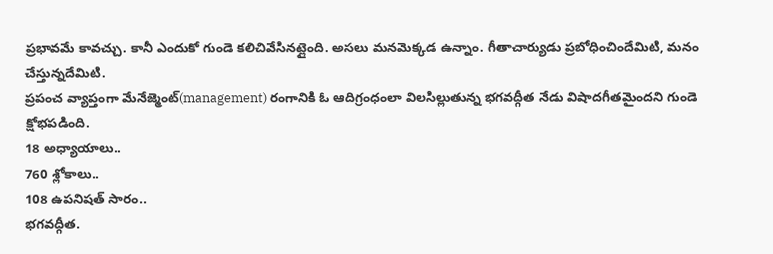ప్రభావమే కావచ్చు. కానీ ఎందుకో గుండె కలిచివేసినట్లైంది. అసలు మనమెక్కడ ఉన్నాం. గీతాచార్యుడు ప్రబోధించిందేమిటి, మనం చేస్తున్నదేమిటి.
ప్రపంచ వ్యాప్తంగా మేనేజ్మెంట్(management) రంగానికి ఓ ఆదిగ్రంధంలా విలసిల్లుతున్న భగవద్గీత నేడు విషాదగీతమైందని గుండె క్షోభపడింది.
18 అధ్యాయాలు..
760 శ్లోకాలు..
108 ఉపనిషత్ సారం..
భగవద్గీత.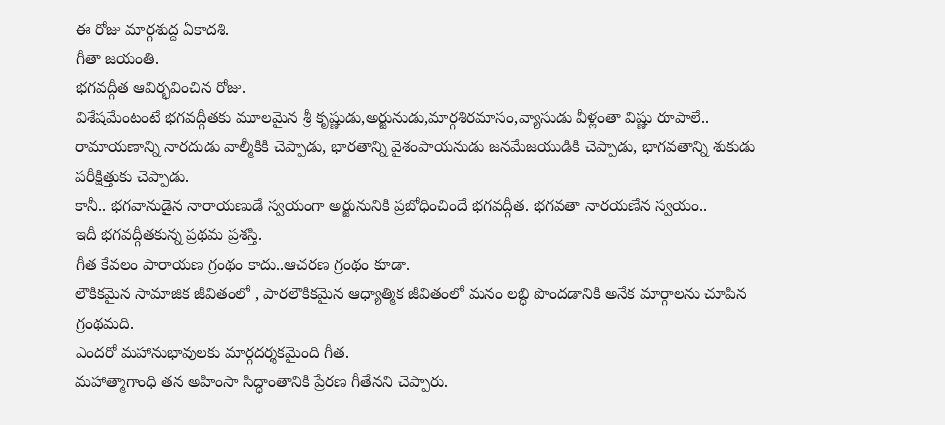ఈ రోజు మార్గశుద్ద ఏకాదశి.
గీతా జయంతి.
భగవద్గీత ఆవిర్భవించిన రోజు.
విశేషమేంటంటే భగవద్గీతకు మూలమైన శ్రీ కృష్ణుడు,అర్జునుడు,మార్గశిరమాసం,వ్యాసుడు వీళ్లంతా విష్ణు రూపాలే..
రామాయణాన్ని నారదుడు వాల్మీకికి చెప్పాడు, భారతాన్ని వైశంపాయనుడు జనమేజయుడికి చెప్పాడు, భాగవతాన్ని శుకుడు పరీక్షిత్తుకు చెప్పాడు.
కానీ.. భగవానుడైన నారాయణుడే స్వయంగా అర్జునునికి ప్రబోధించిందే భగవద్గీత. భగవతా నారయణేన స్వయం..
ఇదీ భగవద్గీతకున్న ప్రథమ ప్రశస్తి.
గీత కేవలం పారాయణ గ్రంథం కాదు..ఆచరణ గ్రంథం కూడా.
లౌకికమైన సామాజిక జీవితంలో , పారలౌకికమైన ఆధ్యాత్మిక జీవితంలో మనం లబ్ధి పొందడానికి అనేక మార్గాలను చూపిన గ్రంథమది.
ఎందరో మహానుభావులకు మార్గదర్శకమైంది గీత.
మహాత్మాగాంధి తన అహింసా సిద్ధాంతానికి ప్రేరణ గీతేనని చెప్పారు.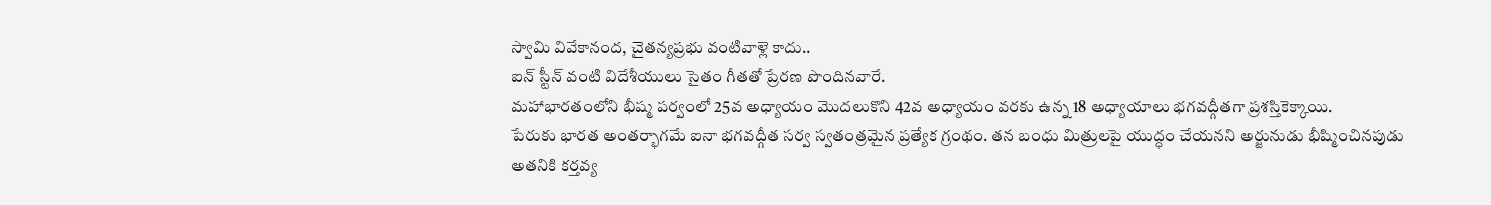స్వామి వివేకానంద, చైతన్యప్రభు వంటివాళ్లె కాదు..
ఐన్ స్టీన్ వంటి విదేశీయులు సైతం గీతతో ప్రేరణ పొందినవారే.
మహాభారతంలోని భీష్మ పర్వంలో 25వ అధ్యాయం మొదలుకొని 42వ అధ్యాయం వరకు ఉన్న 18 అధ్యాయాలు భగవద్గీతగా ప్రశస్తికెక్కాయి.
పేరుకు భారత అంతర్భాగమే ఐనా భగవద్గీత సర్వ స్వతంత్రమైన ప్రత్యేక గ్రంథం. తన బంధు మిత్రులపై యుద్ధం చేయనని అర్జునుడు భీష్మించినపుడు అతనికి కర్తవ్య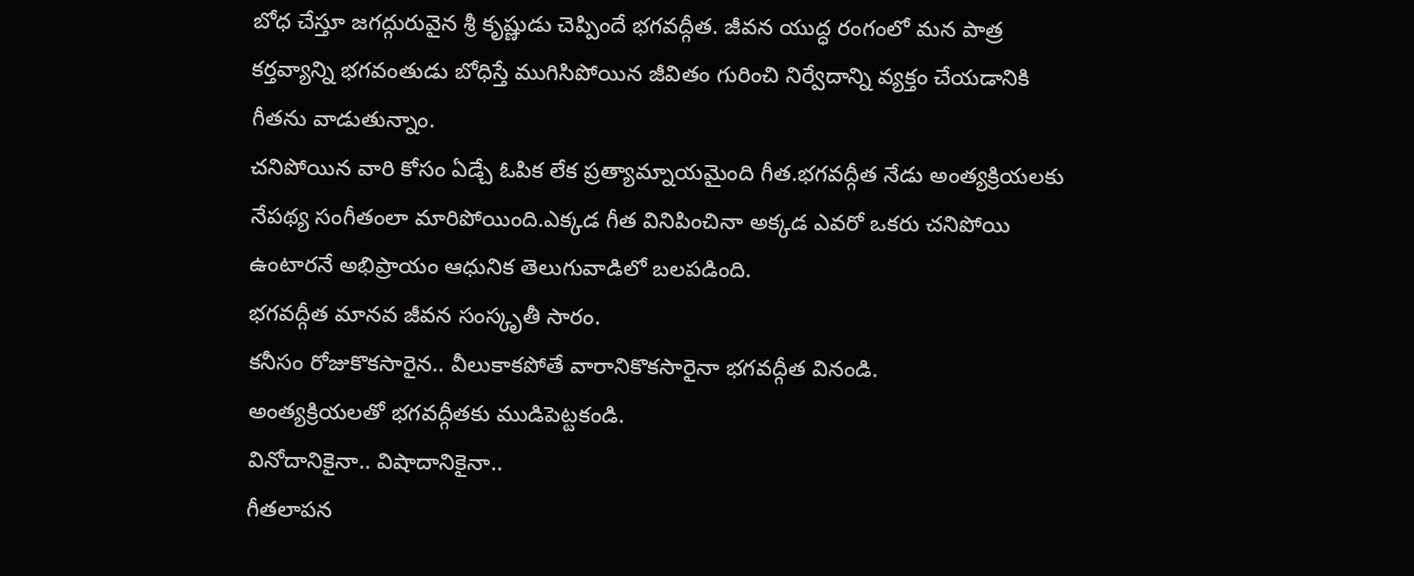బోధ చేస్తూ జగద్గురువైన శ్రీ కృష్ణుడు చెప్పిందే భగవద్గీత. జీవన యుద్ధ రంగంలో మన పాత్ర కర్తవ్యాన్ని భగవంతుడు బోధిస్తే ముగిసిపోయిన జీవితం గురించి నిర్వేదాన్ని వ్యక్తం చేయడానికి గీతను వాడుతున్నాం.
చనిపోయిన వారి కోసం ఏడ్చే ఓపిక లేక ప్రత్యామ్నాయమైంది గీత.భగవద్గీత నేడు అంత్యక్రియలకు నేపథ్య సంగీతంలా మారిపోయింది.ఎక్కడ గీత వినిపించినా అక్కడ ఎవరో ఒకరు చనిపోయి ఉంటారనే అభిప్రాయం ఆధునిక తెలుగువాడిలో బలపడింది.
భగవద్గీత మానవ జీవన సంస్కృతీ సారం.
కనీసం రోజుకొకసారైన.. వీలుకాకపోతే వారానికొకసారైనా భగవద్గీత వినండి.
అంత్యక్రియలతో భగవద్గీతకు ముడిపెట్టకండి.
వినోదానికైనా.. విషాదానికైనా..
గీతలాపన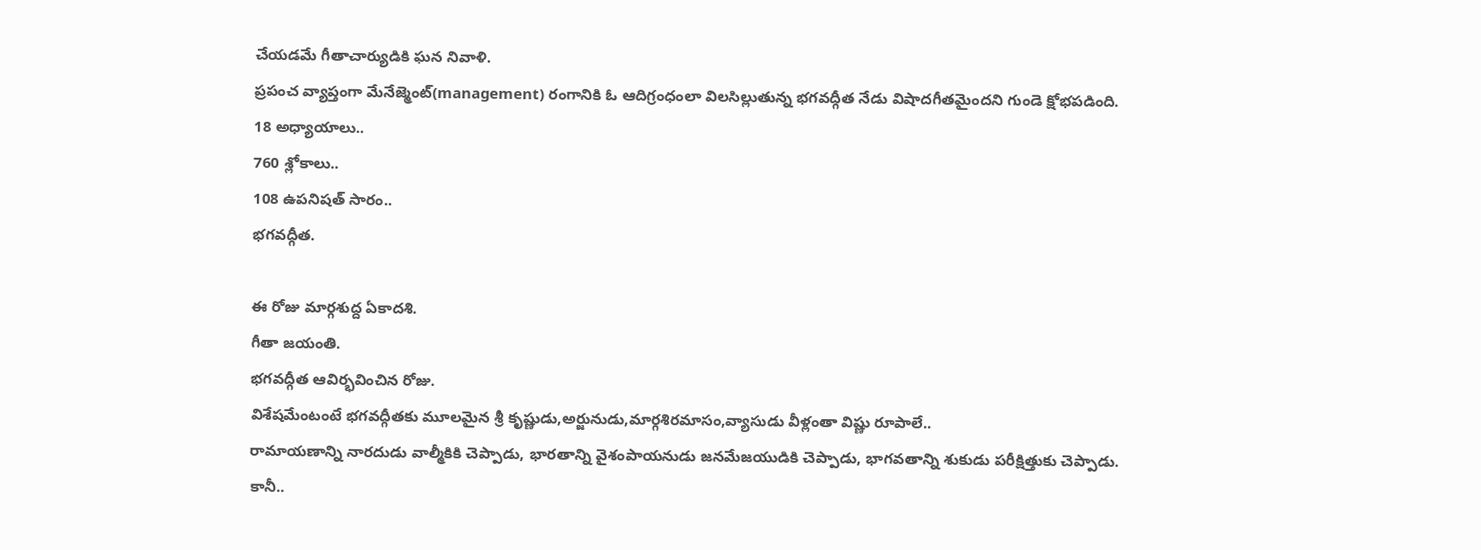చేయడమే గీతాచార్యుడికి ఘన నివాళి.
ప్రపంచ వ్యాప్తంగా మేనేజ్మెంట్(management) రంగానికి ఓ ఆదిగ్రంధంలా విలసిల్లుతున్న భగవద్గీత నేడు విషాదగీతమైందని గుండె క్షోభపడింది.
18 అధ్యాయాలు..
760 శ్లోకాలు..
108 ఉపనిషత్ సారం..
భగవద్గీత.

ఈ రోజు మార్గశుద్ద ఏకాదశి.
గీతా జయంతి.
భగవద్గీత ఆవిర్భవించిన రోజు.
విశేషమేంటంటే భగవద్గీతకు మూలమైన శ్రీ కృష్ణుడు,అర్జునుడు,మార్గశిరమాసం,వ్యాసుడు వీళ్లంతా విష్ణు రూపాలే..
రామాయణాన్ని నారదుడు వాల్మీకికి చెప్పాడు, భారతాన్ని వైశంపాయనుడు జనమేజయుడికి చెప్పాడు, భాగవతాన్ని శుకుడు పరీక్షిత్తుకు చెప్పాడు.
కానీ..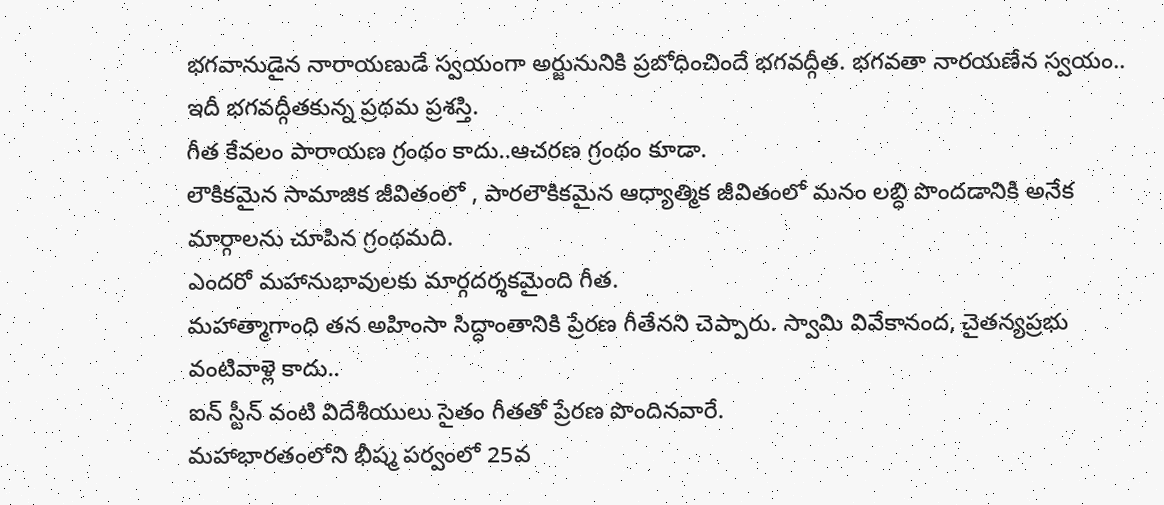భగవానుడైన నారాయణుడే స్వయంగా అర్జునునికి ప్రబోధించిందే భగవద్గీత. భగవతా నారయణేన స్వయం..
ఇదీ భగవద్గీతకున్న ప్రథమ ప్రశస్తి.
గీత కేవలం పారాయణ గ్రంథం కాదు..ఆచరణ గ్రంథం కూడా.
లౌకికమైన సామాజిక జీవితంలో , పారలౌకికమైన ఆధ్యాత్మిక జీవితంలో మనం లబ్ధి పొందడానికి అనేక మార్గాలను చూపిన గ్రంథమది.
ఎందరో మహానుభావులకు మార్గదర్శకమైంది గీత.
మహాత్మాగాంధి తన అహింసా సిద్ధాంతానికి ప్రేరణ గీతేనని చెప్పారు. స్వామి వివేకానంద, చైతన్యప్రభు వంటివాళ్లె కాదు..
ఐన్ స్టీన్ వంటి విదేశీయులు సైతం గీతతో ప్రేరణ పొందినవారే.
మహాభారతంలోని భీష్మ పర్వంలో 25వ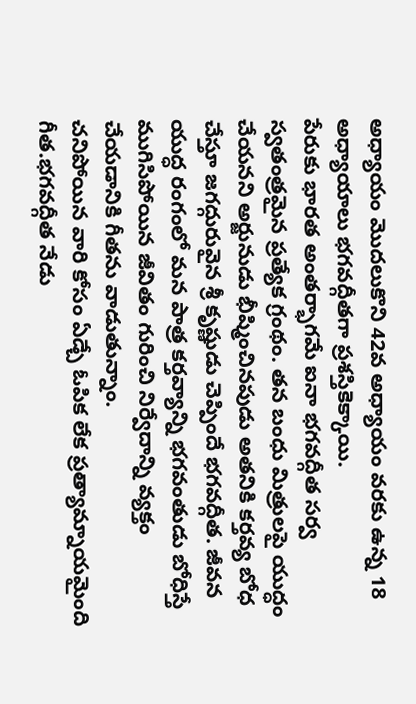అధ్యాయం మొదలుకొని 42వ అధ్యాయం వరకు ఉన్న 18 అధ్యాయాలు భగవద్గీతగా ప్రశస్తికెక్కాయి.
పేరుకు భారత అంతర్భాగమే ఐనా భగవద్గీత సర్వ స్వతంత్రమైన ప్రత్యేక గ్రంథం. తన బంధు మిత్రులపై యుద్ధం చేయనని అర్జునుడు భీష్మించినపుడు అతనికి కర్తవ్య బోధ చేస్తూ జగద్గురువైన శ్రీ కృష్ణుడు చెప్పిందే భగవద్గీత. జీవన యుద్ధ రంగంలో మన పాత్ర కర్తవ్యాన్ని భగవంతుడు బోధిస్తే ముగిసిపోయిన జీవితం గురించి నిర్వేదాన్ని వ్యక్తం చేయడానికి గీతను వాడుతున్నాం.
చనిపోయిన వారి కోసం ఏడ్చే ఓపిక లేక ప్రత్యామ్నాయమైంది గీత.భగవద్గీత నేడు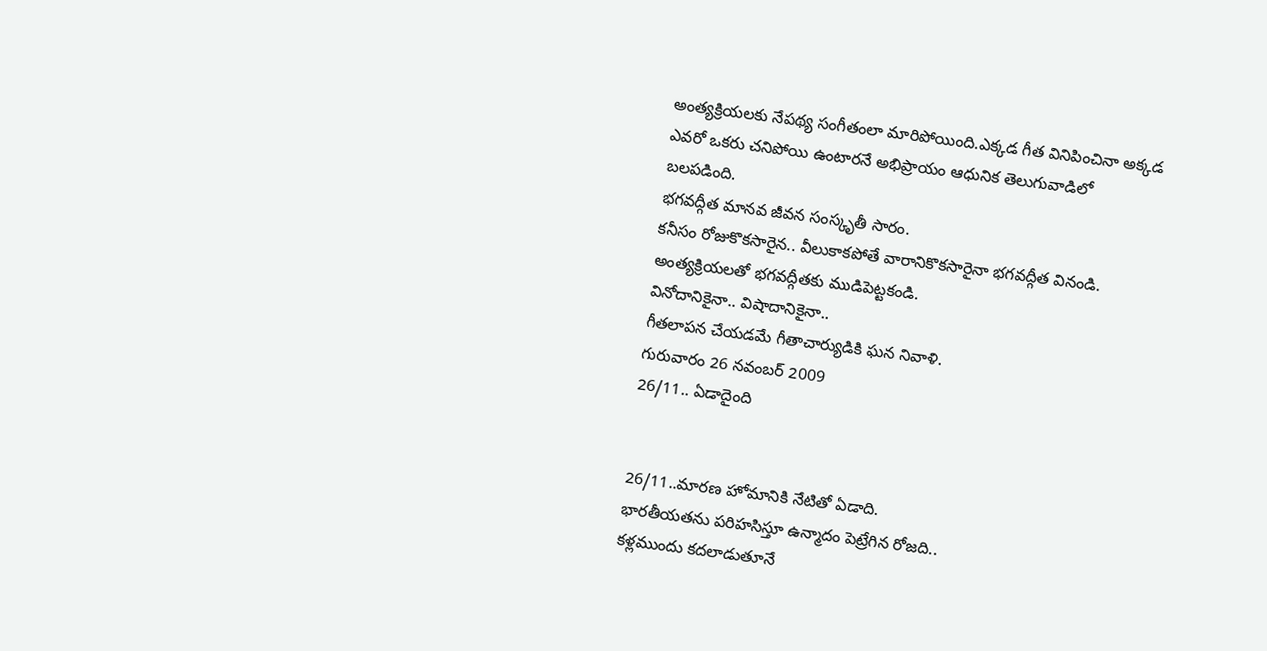అంత్యక్రియలకు నేపథ్య సంగీతంలా మారిపోయింది.ఎక్కడ గీత వినిపించినా అక్కడ ఎవరో ఒకరు చనిపోయి ఉంటారనే అభిప్రాయం ఆధునిక తెలుగువాడిలో బలపడింది.
భగవద్గీత మానవ జీవన సంస్కృతీ సారం.
కనీసం రోజుకొకసారైన.. వీలుకాకపోతే వారానికొకసారైనా భగవద్గీత వినండి.
అంత్యక్రియలతో భగవద్గీతకు ముడిపెట్టకండి.
వినోదానికైనా.. విషాదానికైనా..
గీతలాపన చేయడమే గీతాచార్యుడికి ఘన నివాళి.
గురువారం 26 నవంబర్ 2009
26/11.. ఏడాదైంది


26/11..మారణ హోమానికి నేటితో ఏడాది.
భారతీయతను పరిహసిస్తూ ఉన్మాదం పెట్రేగిన రోజది..
కళ్లముందు కదలాడుతూనే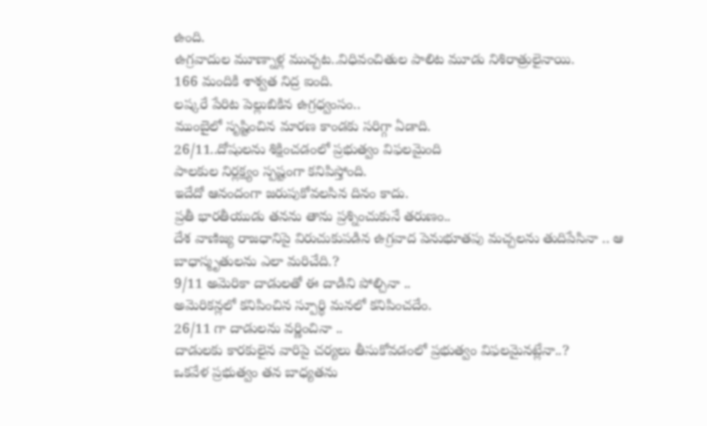ఉంది.
ఉగ్రవాదుల మూణ్నాళ్ల ముచ్చట..విధివంచితుల పాలిట మూడు నిశిరాత్రులైనాయి.
166 మందికి శాశ్వత నిద్ర ఐంది.
లష్కరే పేరిట పెల్లుబికిన ఉగ్రధ్వంసం..
ముంబైలో సృష్టించిన మారణ కాండకు సరిగ్గా ఏడాది.
26/11..దోషులను శిక్షించడంలో ప్రభుత్వం విఫలమైంది
పాలకుల నిర్లక్ష్యం స్పష్టంగా కనిపిస్తోంది.
ఇదేదో ఆనందంగా జరుపుకోవలసిన దినం కాదు.
ప్రతీ భారతీయుడు తనను తాను ప్రశ్నించుకునే తరుణం..
దేశ వాణిజ్య రాజధానిపై విరుచుకుపడిన ఉగ్రవాద పెనుభూతపు మచ్చలను తుదిపేసినా .. ఆ బాధాస్మృతులను ఎలా మరిచేది.?
9/11 అమెరికా దాడులతో ఈ దాడిని పోల్చినా ..
అమెరికన్లలో కనిపించిన స్పూర్థి మనలో కనిపించదేం.
26/11 గా దాడులను వర్ణించినా ..
దాడులకు కారకులైన వారిపై చర్యలు తీసుకోవడంలో ప్రభుత్వం విఫలమైనట్లేనా..?
ఒకవేళ ప్రభుత్వం తన బాధ్యతను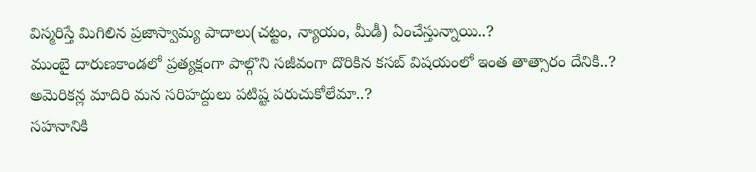విస్మరిస్తే మిగిలిన ప్రజాస్వామ్య పాదాలు(చట్టం, న్యాయం, మీడీ) ఏంచేస్తున్నాయి..?
ముంబై దారుణకాండలో ప్రత్యక్షంగా పాల్గొని సజీవంగా దొరికిన కసబ్ విషయంలో ఇంత తాత్సారం దేనికి..?
అమెరికన్ల మాదిరి మన సరిహద్దులు పటిష్ట పరుచుకోలేమా..?
సహనానికి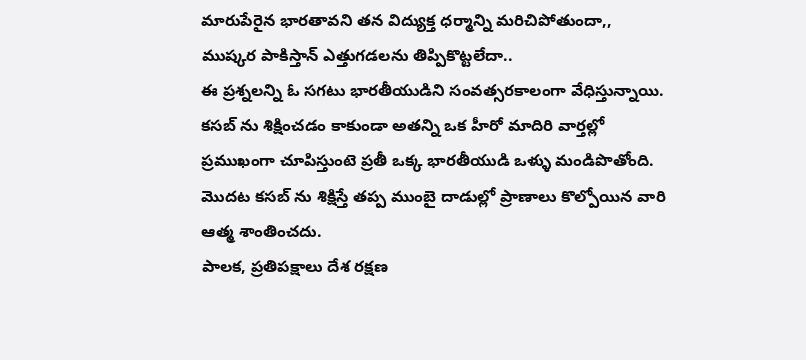మారుపేరైన భారతావని తన విద్యుక్త ధర్మాన్ని మరిచిపోతుందా,,
ముష్కర పాకిస్తాన్ ఎత్తుగడలను తిప్పికొట్టలేదా..
ఈ ప్రశ్నలన్ని ఓ సగటు భారతీయుడిని సంవత్సరకాలంగా వేధిస్తున్నాయి.
కసబ్ ను శిక్షించడం కాకుండా అతన్ని ఒక హీరో మాదిరి వార్తల్లో ప్రముఖంగా చూపిస్తుంటె ప్రతీ ఒక్క భారతీయుడి ఒళ్ళు మండిపొతోంది.
మొదట కసబ్ ను శిక్షిస్తే తప్ప ముంబై దాడుల్లో ప్రాణాలు కొల్పోయిన వారి ఆత్మ శాంతించదు.
పాలక, ప్రతిపక్షాలు దేశ రక్షణ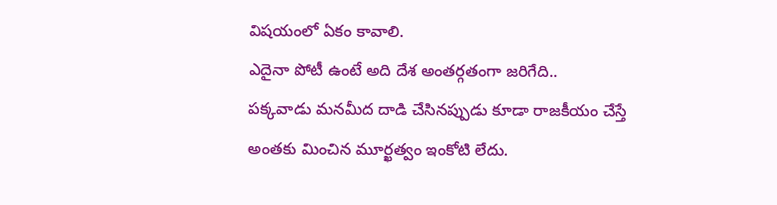విషయంలో ఏకం కావాలి.
ఎదైనా పోటీ ఉంటే అది దేశ అంతర్గతంగా జరిగేది..
పక్కవాడు మనమీద దాడి చేసినప్పుడు కూడా రాజకీయం చేస్తే అంతకు మించిన మూర్ఖత్వం ఇంకోటి లేదు.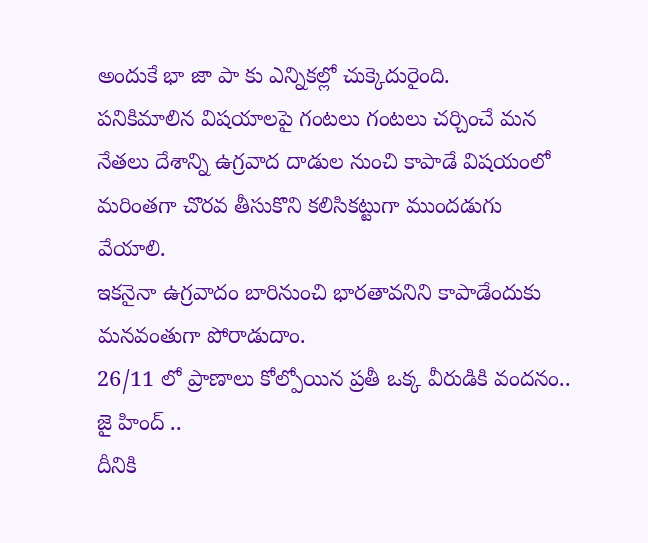అందుకే భా జా పా కు ఎన్నికల్లో చుక్కెదురైంది.
పనికిమాలిన విషయాలపై గంటలు గంటలు చర్చించే మన నేతలు దేశాన్ని ఉగ్రవాద దాడుల నుంచి కాపాడే విషయంలో మరింతగా చొరవ తీసుకొని కలిసికట్టుగా ముందడుగు వేయాలి.
ఇకనైనా ఉగ్రవాదం బారినుంచి భారతావనిని కాపాడేందుకు మనవంతుగా పోరాడుదాం.
26/11 లో ప్రాణాలు కోల్పోయిన ప్రతీ ఒక్క వీరుడికి వందనం..
జై హింద్ ..
దీనికి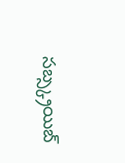సబ్స్క్రయిబ్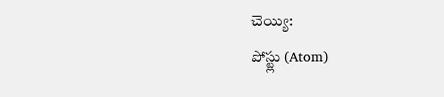చెయ్యి:
పోస్ట్లు (Atom)